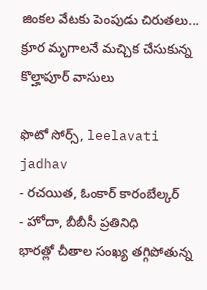జింకల వేటకు పెంపుడు చిరుతలు... క్రూర మృగాలనే మచ్చిక చేసుకున్న కొల్హాపూర్ వాసులు

ఫొటో సోర్స్, leelavati jadhav
- రచయిత, ఓంకార్ కారంబేల్కర్
- హోదా, బీబీసీ ప్రతినిధి
భారత్లో చీతాల సంఖ్య తగ్గిపోతున్న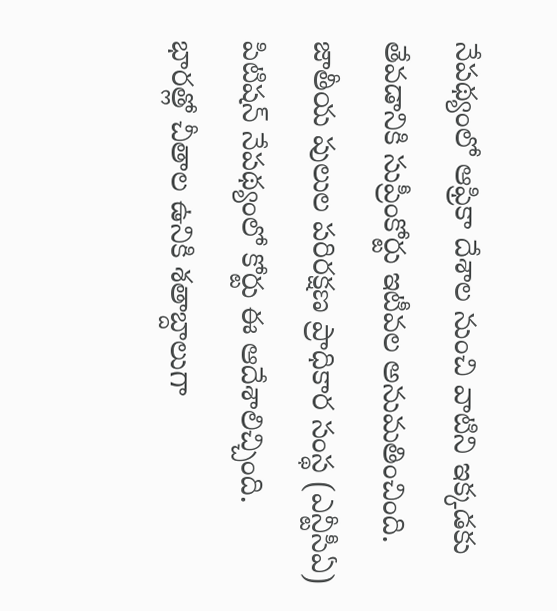నేపథ్యంలో ఆఫ్రికా దేశాల నుంచి వాటిని ఇక్కడకు తేవడానికి సుప్రీంకోర్టు ఇటీవల అనుమతించింది. జాతీయ పులుల పరిరక్షణ ప్రాధికార సంస్థ (ఎన్టీసీఏ) పిటిషన్ నేపథ్యంలో కోర్టు ఈ ఆదేశాలిచ్చింది.
భారత్లో చీతాల ఉనికి శతాబ్దాలుగా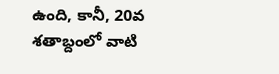ఉంది, కానీ, 20వ శతాబ్దంలో వాటి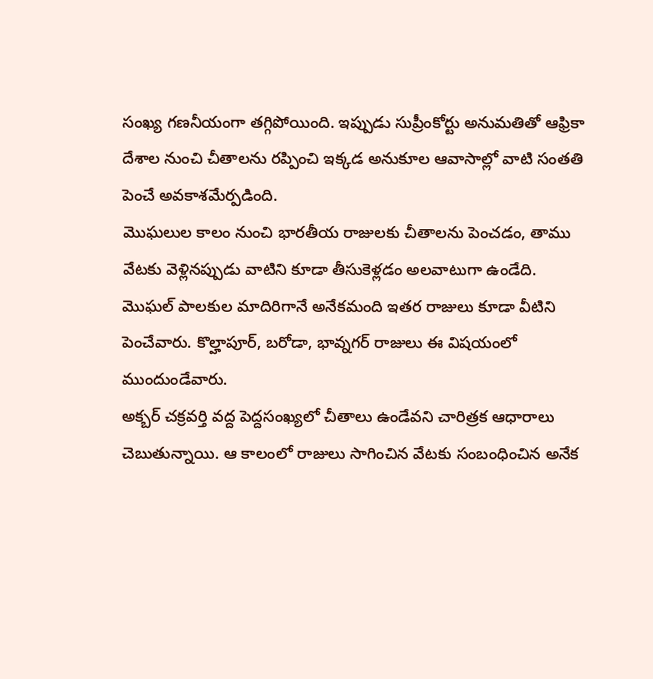సంఖ్య గణనీయంగా తగ్గిపోయింది. ఇప్పుడు సుప్రీంకోర్టు అనుమతితో ఆఫ్రికా దేశాల నుంచి చీతాలను రప్పించి ఇక్కడ అనుకూల ఆవాసాల్లో వాటి సంతతి పెంచే అవకాశమేర్పడింది.
మొఘలుల కాలం నుంచి భారతీయ రాజులకు చీతాలను పెంచడం, తాము వేటకు వెళ్లినప్పుడు వాటిని కూడా తీసుకెళ్లడం అలవాటుగా ఉండేది.
మొఘల్ పాలకుల మాదిరిగానే అనేకమంది ఇతర రాజులు కూడా వీటిని పెంచేవారు. కొల్హాపూర్, బరోడా, భావ్నగర్ రాజులు ఈ విషయంలో ముందుండేవారు.
అక్బర్ చక్రవర్తి వద్ద పెద్దసంఖ్యలో చీతాలు ఉండేవని చారిత్రక ఆధారాలు చెబుతున్నాయి. ఆ కాలంలో రాజులు సాగించిన వేటకు సంబంధించిన అనేక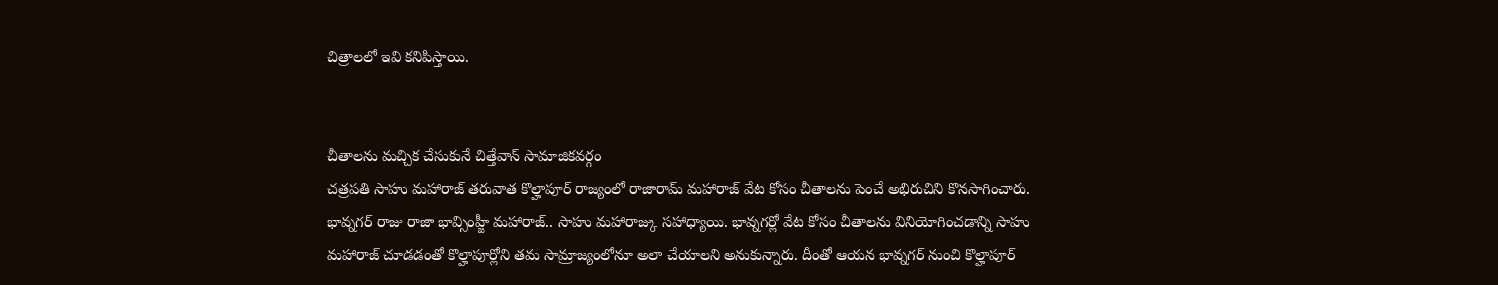చిత్రాలలో ఇవి కనిపిస్తాయి.


చీతాలను మచ్చిక చేసుకునే చిత్తేవాన్ సామాజికవర్గం
చత్రపతి సాహు మహారాజ్ తరువాత కొల్హాపూర్ రాజ్యంలో రాజారామ్ మహారాజ్ వేట కోసం చీతాలను పెంచే అభిరుచిని కొనసాగించారు.
భావ్నగర్ రాజు రాజా భావ్సింహ్జీ మహారాజ్.. సాహు మహారాజ్కు సహాధ్యాయి. భావ్నగర్లో వేట కోసం చీతాలను వినియోగించడాన్ని సాహు మహారాజ్ చూడడంతో కొల్హాపూర్లోని తమ సామ్రాజ్యంలోనూ అలా చేయాలని అనుకున్నారు. దీంతో ఆయన భావ్నగర్ నుంచి కొల్హాపూర్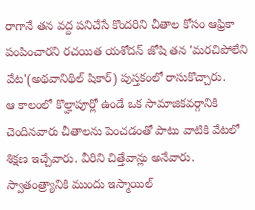రాగానే తన వద్ద పనిచేసే కొందరిని చీతాల కోసం ఆఫ్రికా పంపించారని రచయిత యశోదన్ జోషి తన 'మరచిపోలేని వేట'(అథవానిథిల్ షికార్) పుస్తకంలో రాసుకొచ్చారు.
ఆ కాలంలో కొల్హాపూర్లో ఉండే ఒక సామాజికవర్గానికి చెందినవారు చీతాలను పెంచడంతో పాటు వాటికి వేటలో శిక్షణ ఇచ్చేవారు. వీరిని చిత్తేవాన్లు అనేవారు. స్వాతంత్ర్యానికి ముందు ఇస్మాయిల్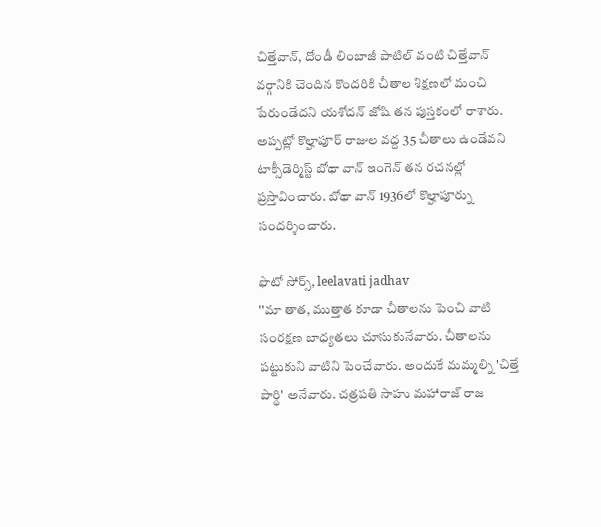చిత్తేవాన్, దోండీ లింబాజీ పాటిల్ వంటి చిత్తేవాన్ వర్గానికి చెందిన కొందరికి చీతాల శిక్షణలో మంచి పేరుండేదని యశోదన్ జోషి తన పుస్తకంలో రాశారు.
అప్పట్లో కొల్హాపూర్ రాజుల వద్ద 35 చీతాలు ఉండేవని టాక్సీడెర్మిస్ట్ బోథా వాన్ ఇంగెన్ తన రచనల్లో ప్రస్తావించారు. బోథా వాన్ 1936లో కొల్హాపూర్ను సందర్శించారు.

ఫొటో సోర్స్, leelavati jadhav
''మా తాత, ముత్తాత కూడా చీతాలను పెంచి వాటి సంరక్షణ బాధ్యతలు చూసుకునేవారు. చీతాలను పట్టుకుని వాటిని పెంచేవారు. అందుకే మమ్మల్ని 'చిత్తే పార్థి' అనేవారు. చత్రపతి సాహు మహారాజ్ రాజ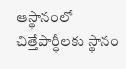ఆస్థానంలో చిత్తేపార్ధీలకు స్థానం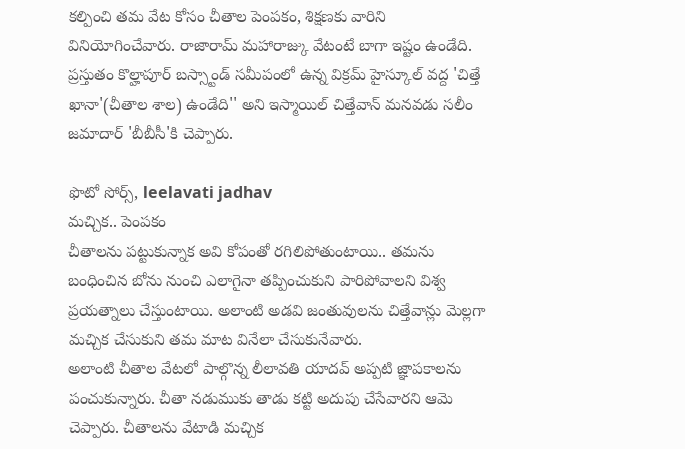కల్పించి తమ వేట కోసం చీతాల పెంపకం, శిక్షణకు వారిని వినియోగించేవారు. రాజారామ్ మహారాజ్కు వేటంటే బాగా ఇష్టం ఉండేది. ప్రస్తుతం కొల్హాపూర్ బస్స్టాండ్ సమీపంలో ఉన్న విక్రమ్ హైస్కూల్ వద్ద 'చిత్తే ఖానా'(చీతాల శాల) ఉండేది'' అని ఇస్మాయిల్ చిత్తేవాన్ మనవడు సలీం జమాదార్ 'బీబీసీ'కి చెప్పారు.

ఫొటో సోర్స్, leelavati jadhav
మచ్చిక.. పెంపకం
చీతాలను పట్టుకున్నాక అవి కోపంతో రగిలిపోతుంటాయి.. తమను బంధించిన బోను నుంచి ఎలాగైనా తప్పించుకుని పారిపోవాలని విశ్వ ప్రయత్నాలు చేస్తుంటాయి. అలాంటి అడవి జంతువులను చిత్తేవాన్లు మెల్లగా మచ్చిక చేసుకుని తమ మాట వినేలా చేసుకునేవారు.
అలాంటి చీతాల వేటలో పాల్గొన్న లీలావతి యాదవ్ అప్పటి జ్ఞాపకాలను పంచుకున్నారు. చీతా నడుముకు తాడు కట్టి అదుపు చేసేవారని ఆమె చెప్పారు. చీతాలను వేటాడి మచ్చిక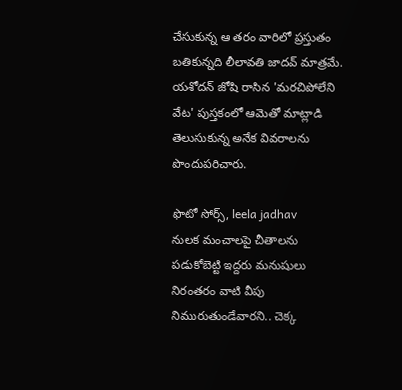చేసుకున్న ఆ తరం వారిలో ప్రస్తుతం బతికున్నది లీలావతి జాదవ్ మాత్రమే. యశోదన్ జోషి రాసిన 'మరచిపోలేని వేట' పుస్తకంలో ఆమెతో మాట్లాడి తెలుసుకున్న అనేక వివరాలను పొందుపరిచారు.

ఫొటో సోర్స్, leela jadhav
నులక మంచాలపై చీతాలను పడుకోబెట్టి ఇద్దరు మనుషులు నిరంతరం వాటి వీపు నిమురుతుండేవారని.. చెక్క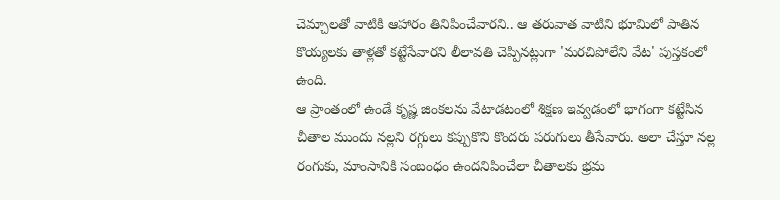చెమ్చాలతో వాటికి ఆహారం తినిపించేవారని.. ఆ తరువాత వాటిని భూమిలో పాతిన కొయ్యలకు తాళ్లతో కట్టేసేవారని లీలావతి చెప్పినట్లుగా 'మరచిపోలేని వేట' పుస్తకంలో ఉంది.
ఆ ప్రాంతంలో ఉండే కృష్ణ జింకలను వేటాడటంలో శిక్షణ ఇవ్వడంలో భాగంగా కట్టేసిన చీతాల ముందు నల్లని రగ్గులు కప్పుకొని కొందరు పరుగులు తీసేవారు. అలా చేస్తూ నల్ల రంగుకు, మాంసానికి సంబంధం ఉందనిపించేలా చీతాలకు భ్రమ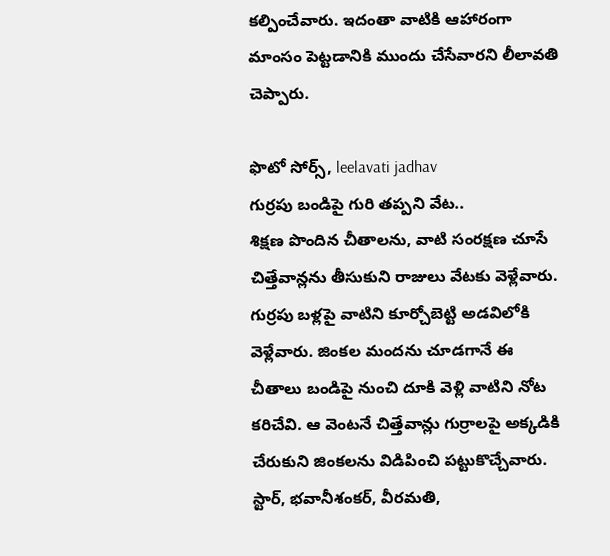కల్పించేవారు. ఇదంతా వాటికి ఆహారంగా మాంసం పెట్టడానికి ముందు చేసేవారని లీలావతి చెప్పారు.

ఫొటో సోర్స్, leelavati jadhav
గుర్రపు బండిపై గురి తప్పని వేట..
శిక్షణ పొందిన చీతాలను, వాటి సంరక్షణ చూసే చిత్తేవాన్లను తీసుకుని రాజులు వేటకు వెళ్లేవారు. గుర్రపు బళ్లపై వాటిని కూర్చోబెట్టి అడవిలోకి వెళ్లేవారు. జింకల మందను చూడగానే ఈ చీతాలు బండిపై నుంచి దూకి వెళ్లి వాటిని నోట కరిచేవి. ఆ వెంటనే చిత్తేవాన్లు గుర్రాలపై అక్కడికి చేరుకుని జింకలను విడిపించి పట్టుకొచ్చేవారు.
స్టార్, భవానీశంకర్, వీరమతి,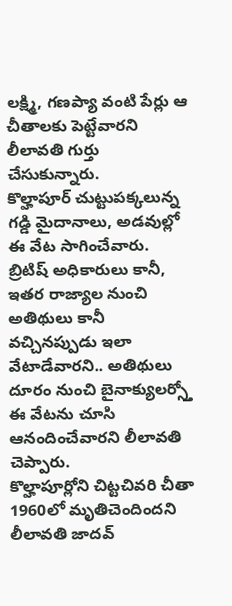లక్ష్మి, గణప్యా వంటి పేర్లు ఆ చీతాలకు పెట్టేవారని లీలావతి గుర్తు చేసుకున్నారు.
కొల్హాపూర్ చుట్టుపక్కలున్న గడ్డి మైదానాలు, అడవుల్లో ఈ వేట సాగించేవారు.
బ్రిటిష్ అధికారులు కానీ, ఇతర రాజ్యాల నుంచి అతిథులు కానీ వచ్చినప్పుడు ఇలా వేటాడేవారని.. అతిథులు దూరం నుంచి బైనాక్యులర్స్తో ఈ వేటను చూసి ఆనందించేవారని లీలావతి చెప్పారు.
కొల్హాపూర్లోని చిట్టచివరి చీతా 1960లో మృతిచెందిందని లీలావతి జాదవ్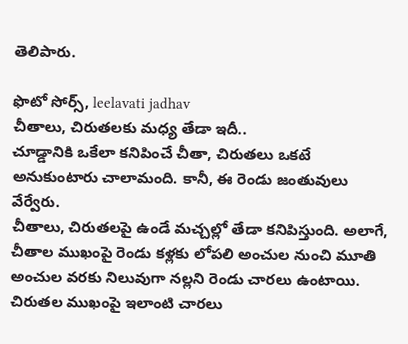తెలిపారు.

ఫొటో సోర్స్, leelavati jadhav
చీతాలు, చిరుతలకు మధ్య తేడా ఇదీ..
చూడ్డానికి ఒకేలా కనిపించే చీతా, చిరుతలు ఒకటే అనుకుంటారు చాలామంది. కానీ, ఈ రెండు జంతువులు వేర్వేరు.
చీతాలు, చిరుతలపై ఉండే మచ్చల్లో తేడా కనిపిస్తుంది. అలాగే, చీతాల ముఖంపై రెండు కళ్లకు లోపలి అంచుల నుంచి మూతి అంచుల వరకు నిలువుగా నల్లని రెండు చారలు ఉంటాయి. చిరుతల ముఖంపై ఇలాంటి చారలు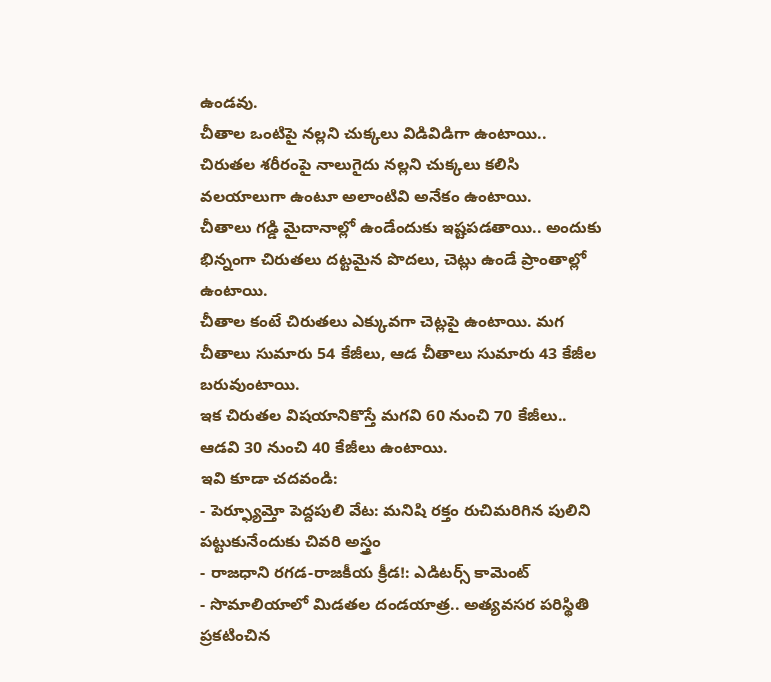ఉండవు.
చీతాల ఒంటిపై నల్లని చుక్కలు విడివిడిగా ఉంటాయి.. చిరుతల శరీరంపై నాలుగైదు నల్లని చుక్కలు కలిసి వలయాలుగా ఉంటూ అలాంటివి అనేకం ఉంటాయి.
చీతాలు గడ్డి మైదానాల్లో ఉండేందుకు ఇష్టపడతాయి.. అందుకు భిన్నంగా చిరుతలు దట్టమైన పొదలు, చెట్లు ఉండే ప్రాంతాల్లో ఉంటాయి.
చీతాల కంటే చిరుతలు ఎక్కువగా చెట్లపై ఉంటాయి. మగ చీతాలు సుమారు 54 కేజీలు, ఆడ చీతాలు సుమారు 43 కేజీల బరువుంటాయి.
ఇక చిరుతల విషయానికొస్తే మగవి 60 నుంచి 70 కేజీలు.. ఆడవి 30 నుంచి 40 కేజీలు ఉంటాయి.
ఇవి కూడా చదవండి:
- పెర్ఫ్యూమ్తో పెద్దపులి వేట: మనిషి రక్తం రుచిమరిగిన పులిని పట్టుకునేందుకు చివరి అస్త్రం
- రాజధాని రగడ-రాజకీయ క్రీడ!: ఎడిటర్స్ కామెంట్
- సొమాలియాలో మిడతల దండయాత్ర.. అత్యవసర పరిస్థితి ప్రకటించిన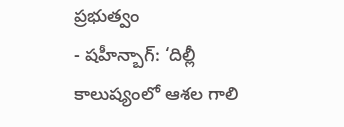ప్రభుత్వం
- షహీన్బాగ్: ‘దిల్లీ కాలుష్యంలో ఆశల గాలి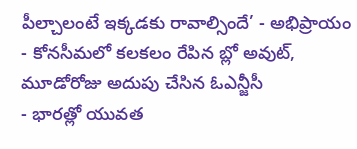పీల్చాలంటే ఇక్కడకు రావాల్సిందే’ - అభిప్రాయం
- కోనసీమలో కలకలం రేపిన బ్లో అవుట్, మూడోరోజు అదుపు చేసిన ఓఎన్జీసీ
- భారత్లో యువత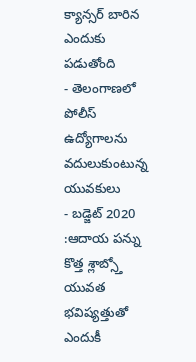క్యాన్సర్ బారిన ఎందుకు పడుతోంది
- తెలంగాణలో పోలీస్ ఉద్యోగాలను వదులుకుంటున్న యువకులు
- బడ్జెట్ 2020 :ఆదాయ పన్ను కొత్త శ్లాబ్స్తో యువత భవిష్యత్తుతో ఎందుకీ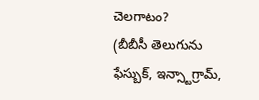చెలగాటం?
(బీబీసీ తెలుగును ఫేస్బుక్, ఇన్స్టాగ్రామ్,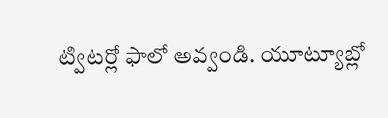ట్విటర్లో ఫాలో అవ్వండి. యూట్యూబ్లో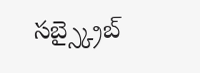సబ్స్క్రైబ్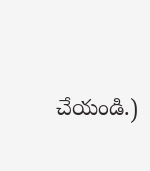చేయండి.)